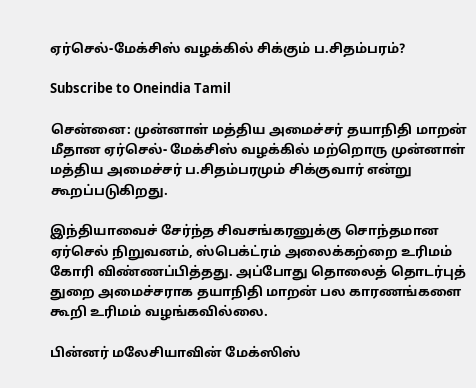ஏர்செல்-மேக்சிஸ் வழக்கில் சிக்கும் ப.சிதம்பரம்?

Subscribe to Oneindia Tamil

சென்னை: முன்னாள் மத்திய அமைச்சர் தயாநிதி மாறன் மீதான ஏர்செல்- மேக்சிஸ் வழக்கில் மற்றொரு முன்னாள் மத்திய அமைச்சர் ப.சிதம்பரமும் சிக்குவார் என்று கூறப்படுகிறது.

இந்தியாவைச் சேர்ந்த சிவசங்கரனுக்கு சொந்தமான ஏர்செல் நிறுவனம், ஸ்பெக்ட்ரம் அலைக்கற்றை உரிமம் கோரி விண்ணப்பித்தது. அப்போது தொலைத் தொடர்புத் துறை அமைச்சராக தயாநிதி மாறன் பல காரணங்களை கூறி உரிமம் வழங்கவில்லை.

பின்னர் மலேசியாவின் மேக்ஸிஸ்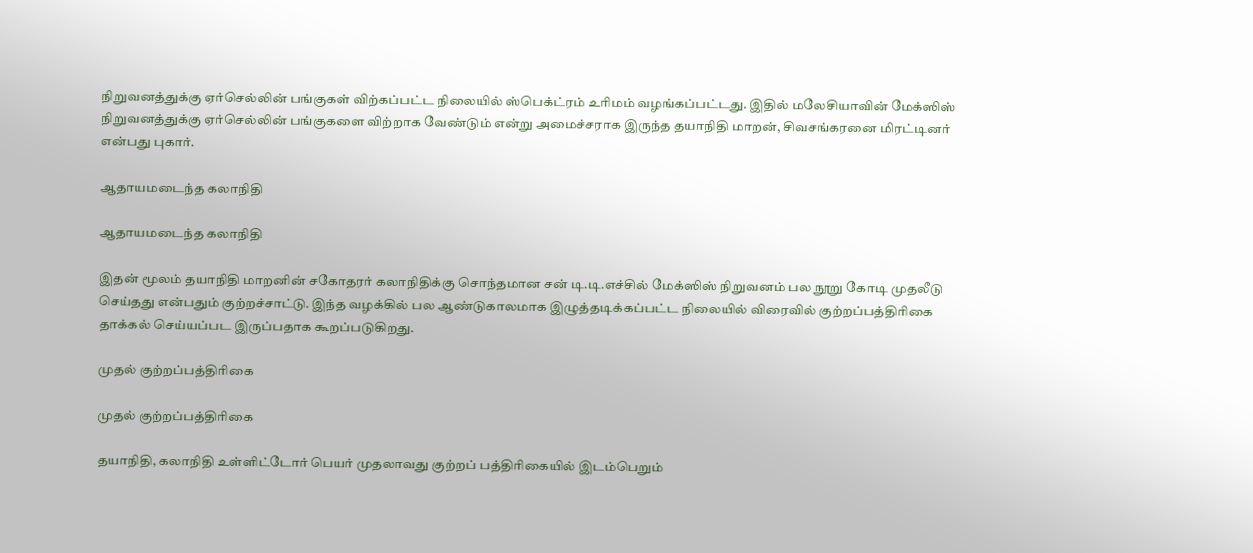நிறுவனத்துக்கு ஏர்செல்லின் பங்குகள் விற்கப்பட்ட நிலையில் ஸ்பெக்ட்ரம் உரிமம் வழங்கப்பட்டது. இதில் மலேசியாவின் மேக்ஸிஸ் நிறுவனத்துக்கு ஏர்செல்லின் பங்குகளை விற்றாக வேண்டும் என்று அமைச்சராக இருந்த தயாநிதி மாறன், சிவசங்கரனை மிரட்டினர் என்பது புகார்.

ஆதாயமடைந்த கலாநிதி

ஆதாயமடைந்த கலாநிதி

இதன் மூலம் தயாநிதி மாறனின் சகோதரர் கலாநிதிக்கு சொந்தமான சன் டி.டி.எச்சில் மேக்ஸிஸ் நிறுவனம் பல நூறு கோடி முதலீடு செய்தது என்பதும் குற்றச்சாட்டு. இந்த வழக்கில் பல ஆண்டுகாலமாக இழுத்தடிக்கப்பட்ட நிலையில் விரைவில் குற்றப்பத்திரிகை தாக்கல் செய்யப்பட இருப்பதாக கூறப்படுகிறது.

முதல் குற்றப்பத்திரிகை

முதல் குற்றப்பத்திரிகை

தயாநிதி, கலாநிதி உள்ளிட்டோர் பெயர் முதலாவது குற்றப் பத்திரிகையில் இடம்பெறும்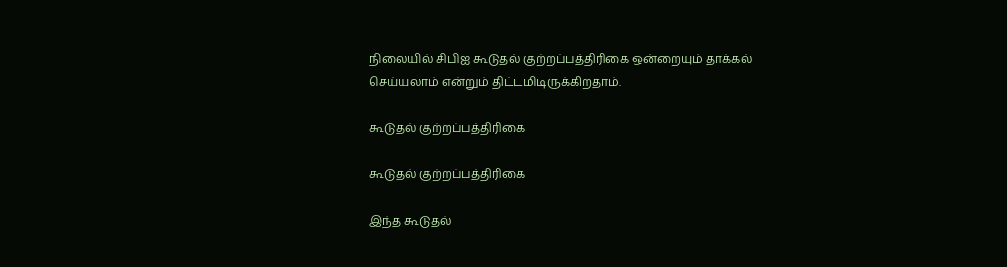நிலையில் சிபிஐ கூடுதல் குற்றப்பத்திரிகை ஒன்றையும் தாக்கல் செய்யலாம் என்றும் திட்டமிடிருக்கிறதாம்.

கூடுதல் குற்றப்பத்திரிகை

கூடுதல் குற்றப்பத்திரிகை

இந்த கூடுதல்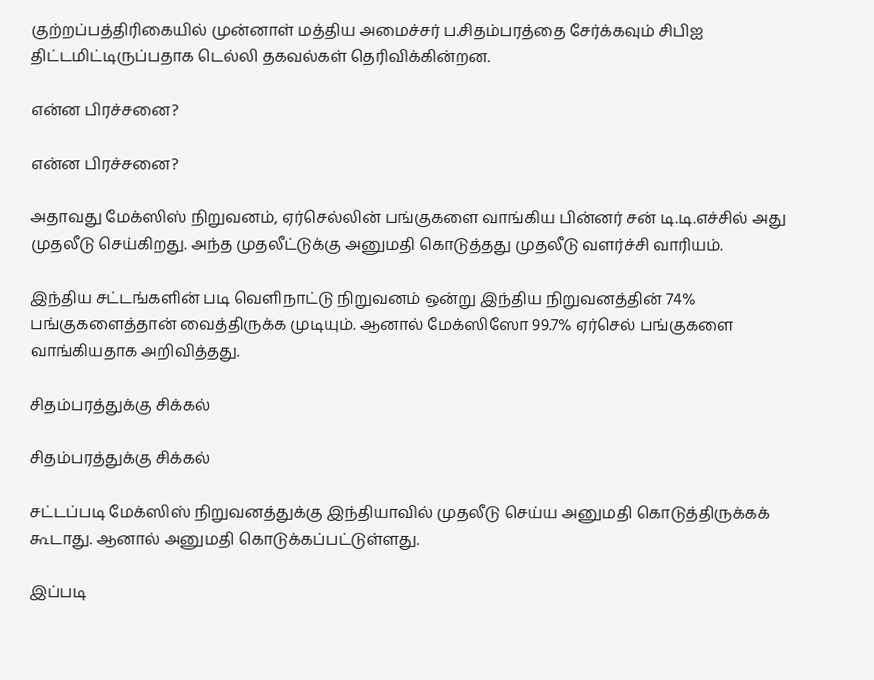குற்றப்பத்திரிகையில் முன்னாள் மத்திய அமைச்சர் ப.சிதம்பரத்தை சேர்க்கவும் சிபிஐ திட்டமிட்டிருப்பதாக டெல்லி தகவல்கள் தெரிவிக்கின்றன.

என்ன பிரச்சனை?

என்ன பிரச்சனை?

அதாவது மேக்ஸிஸ் நிறுவனம், ஏர்செல்லின் பங்குகளை வாங்கிய பின்னர் சன் டி.டி.எச்சில் அது முதலீடு செய்கிறது. அந்த முதலீட்டுக்கு அனுமதி கொடுத்தது முதலீடு வளர்ச்சி வாரியம்.

இந்திய சட்டங்களின் படி வெளிநாட்டு நிறுவனம் ஒன்று இந்திய நிறுவனத்தின் 74% பங்குகளைத்தான் வைத்திருக்க முடியும். ஆனால் மேக்ஸிஸோ 99.7% ஏர்செல் பங்குகளை வாங்கியதாக அறிவித்தது.

சிதம்பரத்துக்கு சிக்கல்

சிதம்பரத்துக்கு சிக்கல்

சட்டப்படி மேக்ஸிஸ் நிறுவனத்துக்கு இந்தியாவில் முதலீடு செய்ய அனுமதி கொடுத்திருக்கக் கூடாது. ஆனால் அனுமதி கொடுக்கப்பட்டுள்ளது.

இப்படி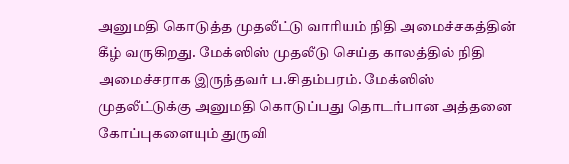அனுமதி கொடுத்த முதலீட்டு வாரியம் நிதி அமைச்சகத்தின் கீழ் வருகிறது. மேக்ஸிஸ் முதலீடு செய்த காலத்தில் நிதி அமைச்சராக இருந்தவர் ப.சிதம்பரம். மேக்ஸிஸ் முதலீட்டுக்கு அனுமதி கொடுப்பது தொடர்பான அத்தனை கோப்புகளையும் துருவி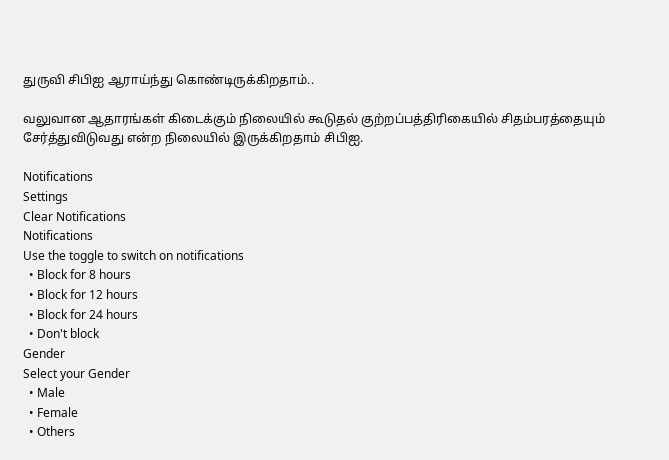துருவி சிபிஐ ஆராய்ந்து கொண்டிருக்கிறதாம்..

வலுவான ஆதாரங்கள் கிடைக்கும் நிலையில் கூடுதல் குற்றப்பத்திரிகையில் சிதம்பரத்தையும் சேர்த்துவிடுவது என்ற நிலையில் இருக்கிறதாம் சிபிஐ.

Notifications
Settings
Clear Notifications
Notifications
Use the toggle to switch on notifications
  • Block for 8 hours
  • Block for 12 hours
  • Block for 24 hours
  • Don't block
Gender
Select your Gender
  • Male
  • Female
  • Others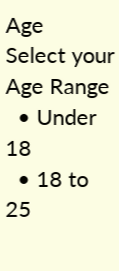Age
Select your Age Range
  • Under 18
  • 18 to 25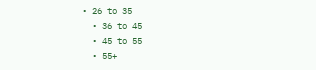• 26 to 35
  • 36 to 45
  • 45 to 55
  • 55+